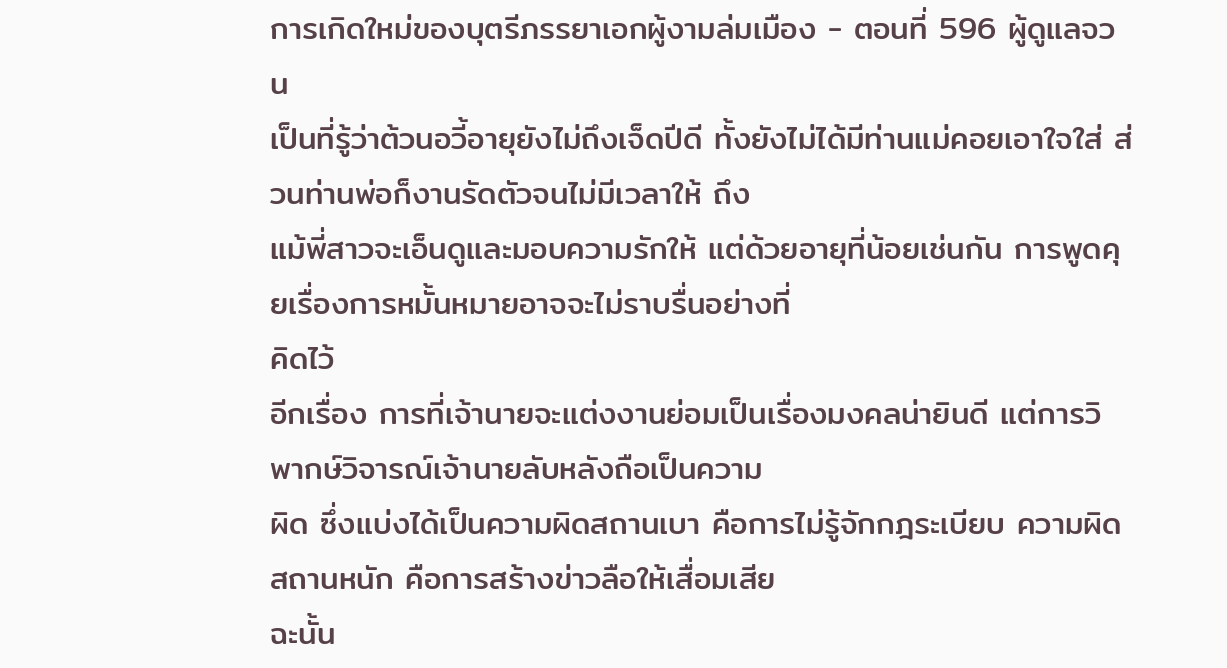การเกิดใหม่ของบุตรีภรรยาเอกผู้งามล่มเมือง - ตอนที่ 596 ผู้ดูแลจวน
เป็นที่รู้ว่าต้วนอวี้อายุยังไม่ถึงเจ็ดปีดี ทั้งยังไม่ได้มีท่านแม่คอยเอาใจใส่ ส่วนท่านพ่อก็งานรัดตัวจนไม่มีเวลาให้ ถึง
แม้พี่สาวจะเอ็นดูและมอบความรักให้ แต่ด้วยอายุที่น้อยเช่นกัน การพูดคุยเรื่องการหมั้นหมายอาจจะไม่ราบรื่นอย่างที่
คิดไว้
อีกเรื่อง การที่เจ้านายจะแต่งงานย่อมเป็นเรื่องมงคลน่ายินดี แต่การวิพากษ์วิจารณ์เจ้านายลับหลังถือเป็นความ
ผิด ซึ่งแบ่งได้เป็นความผิดสถานเบา คือการไม่รู้จักกฎระเบียบ ความผิดสถานหนัก คือการสร้างข่าวลือให้เสื่อมเสีย
ฉะนั้น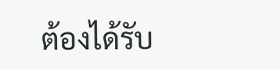ต้องได้รับ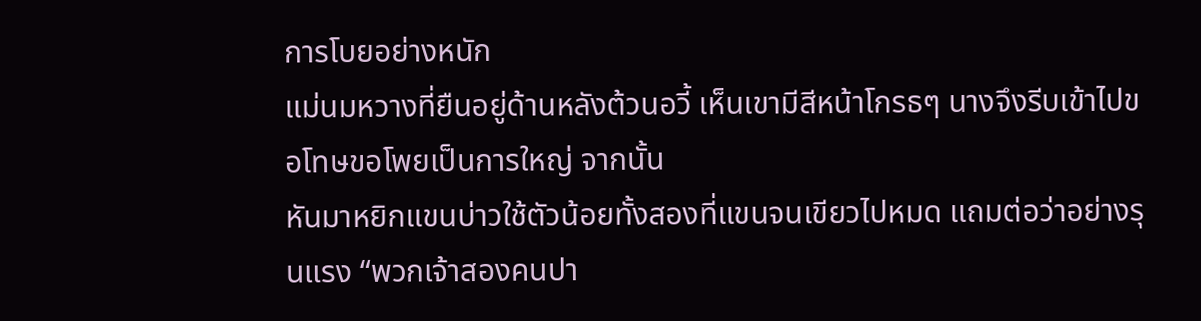การโบยอย่างหนัก
แม่นมหวางที่ยืนอยู่ด้านหลังต้วนอวี้ เห็นเขามีสีหน้าโกรธๆ นางจึงรีบเข้าไปขอโทษขอโพยเป็นการใหญ่ จากนั้น
หันมาหยิกแขนบ่าวใช้ตัวน้อยทั้งสองที่แขนจนเขียวไปหมด แถมต่อว่าอย่างรุนแรง “พวกเจ้าสองคนปา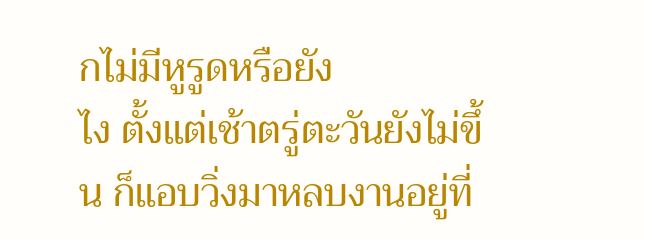กไม่มีหูรูดหรือยัง
ไง ตั้งแต่เช้าตรู่ตะวันยังไม่ขึ้น ก็แอบวิ่งมาหลบงานอยู่ที่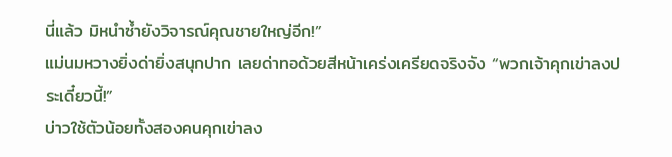นี่แล้ว มิหนำซํ้ายังวิจารณ์คุณชายใหญ่อีก!”
แม่นมหวางยิ่งด่ายิ่งสนุกปาก เลยด่าทอด้วยสีหน้าเคร่งเครียดจริงจัง “พวกเจ้าคุกเข่าลงประเดี๋ยวนี้!”
บ่าวใช้ตัวน้อยทั้งสองคนคุกเข่าลง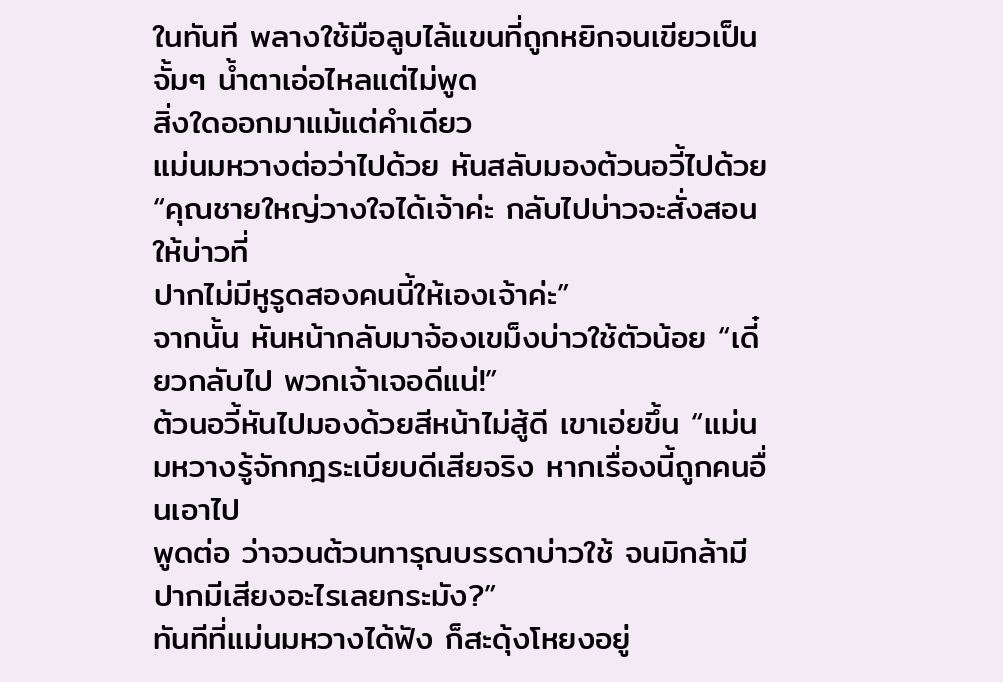ในทันที พลางใช้มือลูบไล้แขนที่ถูกหยิกจนเขียวเป็นจั้มๆ นํ้าตาเอ่อไหลแต่ไม่พูด
สิ่งใดออกมาแม้แต่คำเดียว
แม่นมหวางต่อว่าไปด้วย หันสลับมองต้วนอวี้ไปด้วย “คุณชายใหญ่วางใจได้เจ้าค่ะ กลับไปบ่าวจะสั่งสอนให้บ่าวที่
ปากไม่มีหูรูดสองคนนี้ให้เองเจ้าค่ะ”
จากนั้น หันหน้ากลับมาจ้องเขม็งบ่าวใช้ตัวน้อย “เดี๋ยวกลับไป พวกเจ้าเจอดีแน่!”
ต้วนอวี้หันไปมองด้วยสีหน้าไม่สู้ดี เขาเอ่ยขึ้น “แม่นมหวางรู้จักกฎระเบียบดีเสียจริง หากเรื่องนี้ถูกคนอื่นเอาไป
พูดต่อ ว่าจวนต้วนทารุณบรรดาบ่าวใช้ จนมิกล้ามีปากมีเสียงอะไรเลยกระมัง?”
ทันทีที่แม่นมหวางได้ฟัง ก็สะดุ้งโหยงอยู่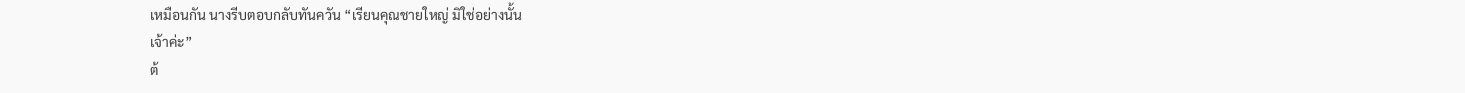เหมือนกัน นางรีบตอบกลับทันควัน “เรียนคุณชายใหญ่ มิใช่อย่างนั้น
เจ้าค่ะ”
ต้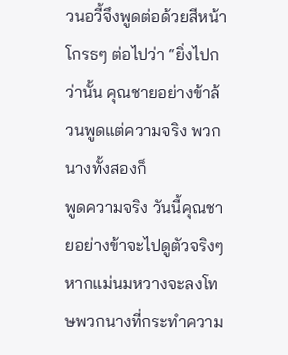วนอวี้จึงพูดต่อด้วยสีหน้าโกรธๆ ต่อไปว่า “ยิ่งไปกว่านั้น คุณชายอย่างข้าล้วนพูดแต่ความจริง พวกนางทั้งสองก็
พูดความจริง วันนี้คุณชายอย่างข้าจะไปดูตัวจริงๆ หากแม่นมหวางจะลงโทษพวกนางที่กระทำความ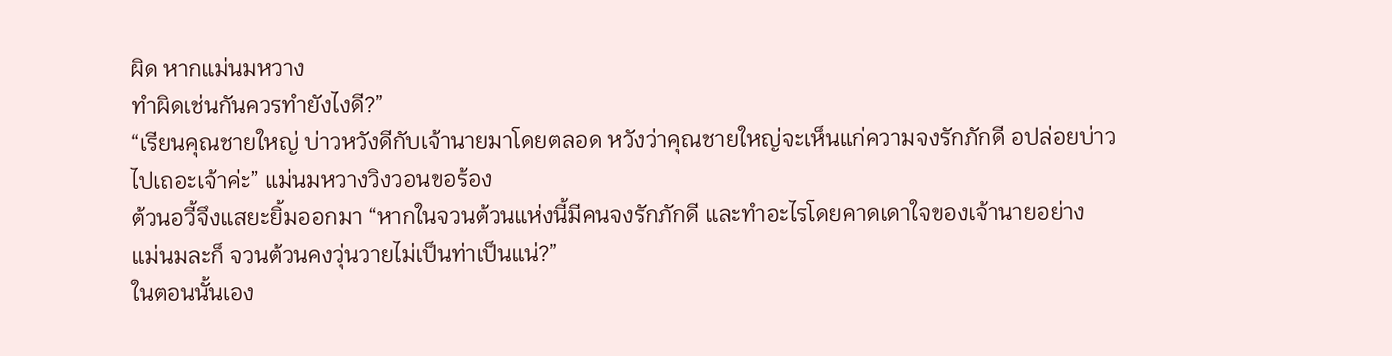ผิด หากแม่นมหวาง
ทำผิดเช่นกันควรทำยังไงดี?”
“เรียนคุณชายใหญ่ บ่าวหวังดีกับเจ้านายมาโดยตลอด หวังว่าคุณชายใหญ่จะเห็นแก่ความจงรักภักดี อปล่อยบ่าว
ไปเถอะเจ้าค่ะ” แม่นมหวางวิงวอนขอร้อง
ต้วนอวี้จึงแสยะยิ้มออกมา “หากในจวนต้วนแห่งนี้มีคนจงรักภักดี และทำอะไรโดยคาดเดาใจของเจ้านายอย่าง
แม่นมละก็ จวนต้วนคงวุ่นวายไม่เป็นท่าเป็นแน่?”
ในตอนนั้นเอง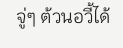จู่ๆ ต้วนอวี้ได้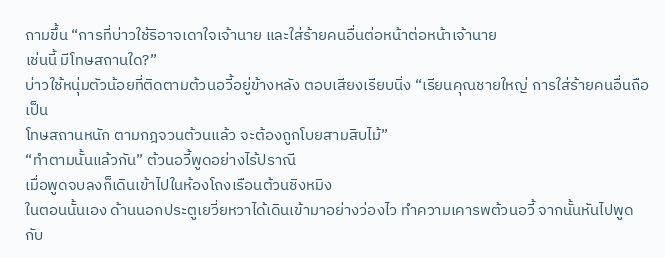ถามขึ้น “การที่บ่าวใช้ริอาจเดาใจเจ้านาย และใส่ร้ายคนอื่นต่อหน้าต่อหน้าเจ้านาย
เช่นนี้ มีโทษสถานใด?”
บ่าวใช้หนุ่มตัวน้อยที่ติดตามต้วนอวี้อยู่ข้างหลัง ตอบเสียงเรียบนิ่ง “เรียนคุณชายใหญ่ การใส่ร้ายคนอื่นถือเป็น
โทษสถานหนัก ตามกฎจวนต้วนแล้ว จะต้องถูกโบยสามสิบไม้”
“ทำตามนั้นแล้วกัน” ต้วนอวี้พูดอย่างไร้ปราณี
เมื่อพูดจบลงก็เดินเข้าไปในห้องโถงเรือนต้วนชิงหมิง
ในตอนนั้นเอง ด้านนอกประตูเยวี่ยหวาได้เดินเข้ามาอย่างว่องไว ทำความเคารพต้วนอวี้ จากนั้นหันไปพูดกับ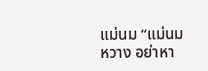แม่นม “แม่นมหวาง อย่าหา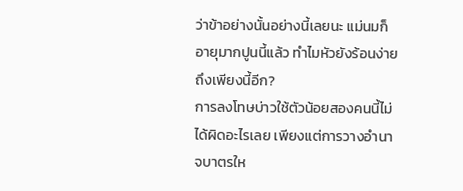ว่าข้าอย่างนั้นอย่างนี้เลยนะ แม่นมก็อายุมากปูนนี้แล้ว ทำไมหัวยังร้อนง่ายถึงเพียงนี้อีก?
การลงโทษบ่าวใช้ตัวน้อยสองคนนี้ไม่ได้ผิดอะไรเลย เพียงแต่การวางอำนาจบาตรให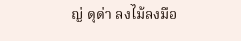ญ่ ดุด่า ลงไม้ลงมือ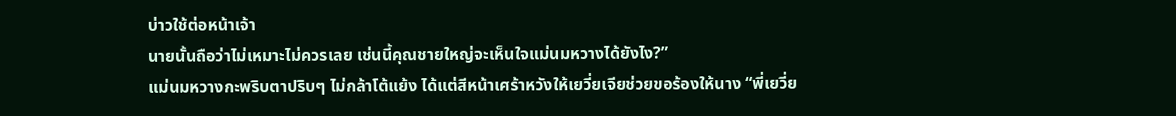บ่าวใช้ต่อหน้าเจ้า
นายนั้นถือว่าไม่เหมาะไม่ควรเลย เช่นนี้คุณชายใหญ่จะเห็นใจแม่นมหวางได้ยังไง?”
แม่นมหวางกะพริบตาปริบๆ ไม่กล้าโต้แย้ง ได้แต่สีหน้าเศร้าหวังให้เยวี่ยเจียช่วยขอร้องให้นาง “พี่เยวี่ย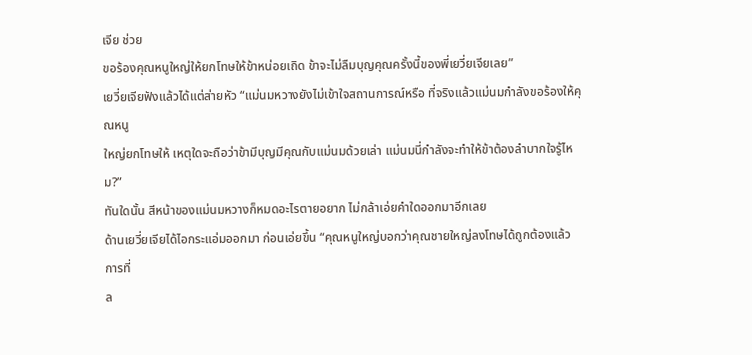เจีย ช่วย
ขอร้องคุณหนูใหญ่ให้ยกโทษให้ข้าหน่อยเถิด ข้าจะไม่ลืมบุญคุณครั้งนี้ของพี่เยวี่ยเจียเลย”
เยวี่ยเจียฟังแล้วได้แต่ส่ายหัว “แม่นมหวางยังไม่เข้าใจสถานการณ์หรือ ที่จริงแล้วแม่นมกำลังขอร้องให้คุณหนู
ใหญ่ยกโทษให้ เหตุใดจะถือว่าข้ามีบุญมีคุณกับแม่นมด้วยเล่า แม่นมนี่กำลังจะทำให้ข้าต้องลำบากใจรู้ไหม?”
ทันใดนั้น สีหน้าของแม่นมหวางก็หมดอะไรตายอยาก ไม่กล้าเอ่ยคำใดออกมาอีกเลย
ด้านเยวี่ยเจียได้ไอกระแอ่มออกมา ก่อนเอ่ยขึ้น “คุณหนูใหญ่บอกว่าคุณชายใหญ่ลงโทษได้ถูกต้องแล้ว การที่
ล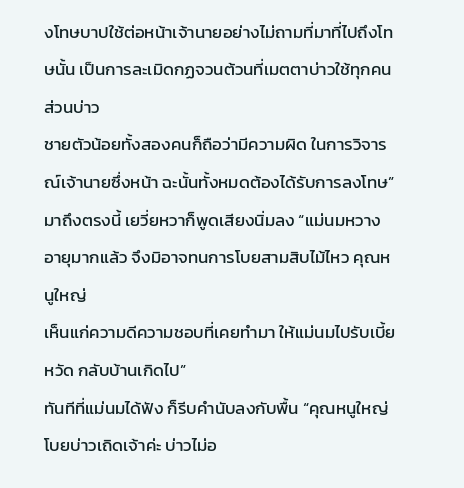งโทษบาปใช้ต่อหน้าเจ้านายอย่างไม่ถามที่มาที่ไปถึงโทษนั้น เป็นการละเมิดกฏจวนต้วนที่เมตตาบ่าวใช้ทุกคน ส่วนบ่าว
ชายตัวน้อยทั้งสองคนก็ถือว่ามีความผิด ในการวิจารณ์เจ้านายซึ่งหน้า ฉะนั้นทั้งหมดต้องได้รับการลงโทษ”
มาถึงตรงนี้ เยวี่ยหวาก็พูดเสียงนิ่มลง “แม่นมหวางอายุมากแล้ว จึงมิอาจทนการโบยสามสิบไม้ไหว คุณหนูใหญ่
เห็นแก่ความดีความชอบที่เคยทำมา ให้แม่นมไปรับเบี้ยหวัด กลับบ้านเกิดไป”
ทันทีที่แม่นมได้ฟัง ก็รีบคำนับลงกับพื้น “คุณหนูใหญ่ โบยบ่าวเถิดเจ้าค่ะ บ่าวไม่อ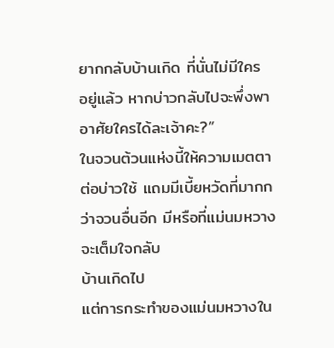ยากกลับบ้านเกิด ที่นั่นไม่มีใคร
อยู่แล้ว หากบ่าวกลับไปจะพึ่งพาอาศัยใครได้ละเจ้าคะ?”
ในจวนต้วนแห่งนี้ให้ความเมตตาต่อบ่าวใช้ แถมมีเบี้ยหวัดที่มากกว่าจวนอื่นอีก มีหรือที่แม่นมหวางจะเต็มใจกลับ
บ้านเกิดไป
แต่การกระทำของแม่นมหวางใน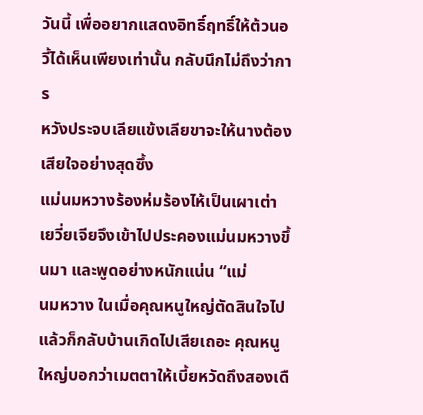วันนี้ เพื่ออยากแสดงอิทธิ์ฤทธิ์ให้ต้วนอวี้ได้เห็นเพียงเท่านั้น กลับนึกไม่ถึงว่าการ
หวังประจบเลียแข้งเลียขาจะให้นางต้องเสียใจอย่างสุดซึ้ง
แม่นมหวางร้องห่มร้องไห้เป็นเผาเต่า เยวี่ยเจียจึงเข้าไปประคองแม่นมหวางขึ้นมา และพูดอย่างหนักแน่น “แม่
นมหวาง ในเมื่อคุณหนูใหญ่ตัดสินใจไปแล้วก็กลับบ้านเกิดไปเสียเถอะ คุณหนูใหญ่บอกว่าเมตตาให้เบี้ยหวัดถึงสองเดื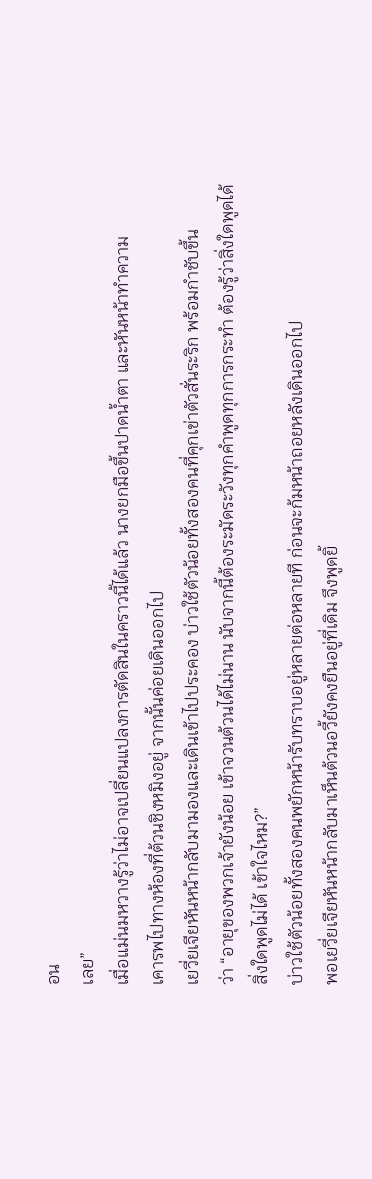อน
เลย”
เมื่อแม่นมหวางรู้ว่าไม่อาจเปลี่ยนแปลงการตัดสินในคราวนี้ได้แล้ว นางยกมือขึ้นปาดนํ้าตา และหันหน้าทำความ
เคารพไปทางห้องที่ต้วนชิงหมิงอยู่ จากนั้นค่อยเดินออกไป
เยวี่ยเจียหันหน้ากลับมามองและเดินเข้าไปประคอง บ่าวใช้ตัวน้อยทั้งสองคนที่คุกเข่าตัวสั่นระริก พร้อมกำชับขึ้น
ว่า “อายุของพวกเจ้ายังน้อย เข้าจวนต้วนได้ไม่นาน นับจากนี้ต้องระมัดระวังทุกคำพูดทุกการกระทำ ต้องรู้ว่าสิ่งใดพูดได้
สิ่งใดพูดไม่ได้ เข้าใจไหม?”
บ่าวใช้ตัวน้อยทั้งสองคนพยักหน้ารับทราบอยู่หลายต่อหลายที ก่อนจะก้มหน้าถอยหลังเดินออกไป
พอเยวี่ยเจียหันหน้ากลับมาเห็นต้วนอวี้ยังคงยืนอยู่ที่เดิม จึงพูดยิ้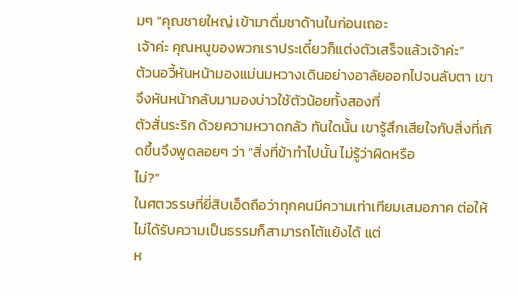มๆ “คุณชายใหญ่ เข้ามาดื่มชาด้านในก่อนเถอะ
เจ้าค่ะ คุณหนูของพวกเราประเดี๋ยวก็แต่งตัวเสร็จแล้วเจ้าค่ะ”
ต้วนอวี้หันหน้ามองแม่นมหวางเดินอย่างอาลัยออกไปจนลับตา เขาจึงหันหน้ากลับมามองบ่าวใช้ตัวน้อยทั้งสองที่
ตัวสั่นระริก ด้วยความหวาดกลัว ทันใดนั้น เขารู้สึกเสียใจกับสิ่งที่เกิดขึ้นจึงพูดลอยๆ ว่า “สิ่งที่ข้าทำไปนั้น ไม่รู้ว่าผิดหรือ
ไม่?”
ในศตวรรษที่ยี่สิบเอ็ดถือว่าทุกคนมีความเท่าเทียมเสมอภาค ต่อให้ไม่ได้รับความเป็นธรรมก็สามารถโต้แย้งได้ แต่
ห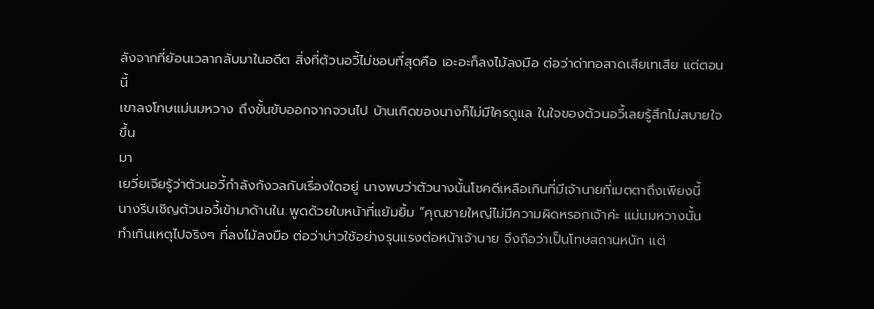ลังจากที่ย้อนเวลากลับมาในอดีต สิ่งที่ต้วนอวี้ไม่ชอบที่สุดคือ เอะอะก็ลงไม้ลงมือ ต่อว่าด่าทอสาดเสียเทเสีย แต่ตอนนี้
เขาลงโทษแม่นมหวาง ถึงขั้นขับออกจากจวนไป บ้านเกิดของนางก็ไม่มีใครดูแล ในใจของต้วนอวี้เลยรู้สึกไม่สบายใจขึ้น
มา
เยวี่ยเจียรู้ว่าต้วนอวี้กำลังกังวลกับเรื่องใดอยู่ นางพบว่าตัวนางนั้นโชคดีเหลือเกินที่มีเจ้านายที่เมตตาถึงเพียงนี้
นางรีบเชิญต้วนอวี้เข้ามาด้านใน พูดด้วยใบหน้าที่แย้มยิ้ม “คุณชายใหญ่ไม่มีความผิดหรอกเจ้าค่ะ แม่นมหวางนั้น
ทำเกินเหตุไปจริงๆ ที่ลงไม้ลงมือ ต่อว่าบ่าวใช้อย่างรุนแรงต่อหน้าเจ้านาย จึงถือว่าเป็นโทษสถานหนัก แต่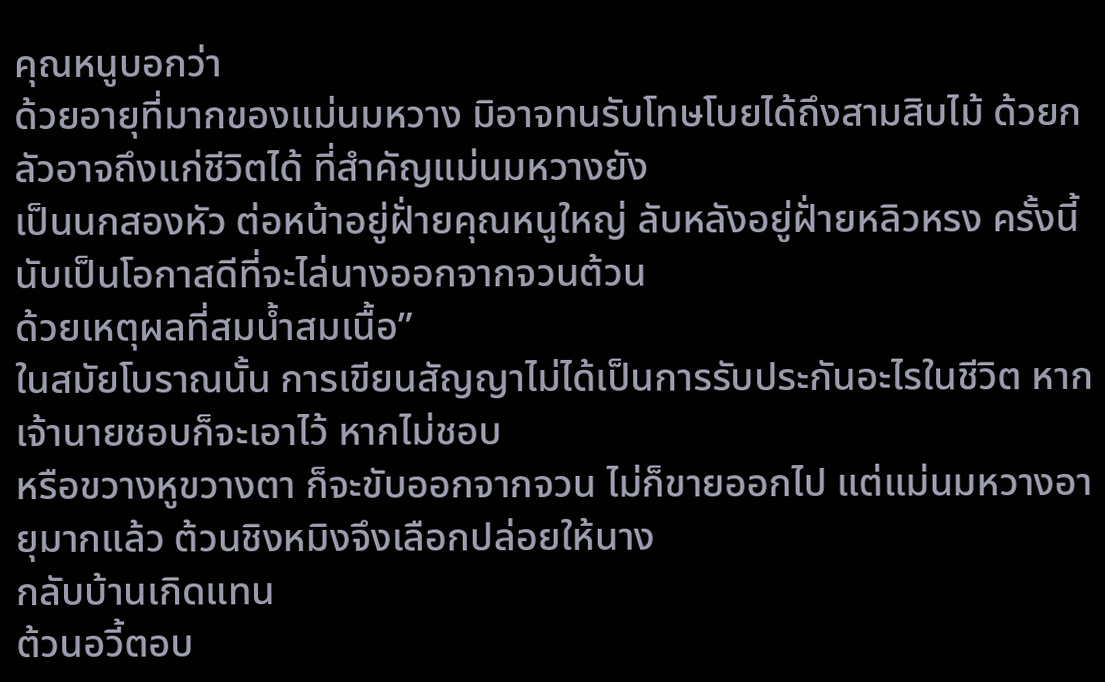คุณหนูบอกว่า
ด้วยอายุที่มากของแม่นมหวาง มิอาจทนรับโทษโบยได้ถึงสามสิบไม้ ด้วยกลัวอาจถึงแก่ชีวิตได้ ที่สำคัญแม่นมหวางยัง
เป็นนกสองหัว ต่อหน้าอยู่ฝั่ายคุณหนูใหญ่ ลับหลังอยู่ฝั่ายหลิวหรง ครั้งนี้นับเป็นโอกาสดีที่จะไล่นางออกจากจวนต้วน
ด้วยเหตุผลที่สมนํ้าสมเนื้อ”
ในสมัยโบราณนั้น การเขียนสัญญาไม่ได้เป็นการรับประกันอะไรในชีวิต หากเจ้านายชอบก็จะเอาไว้ หากไม่ชอบ
หรือขวางหูขวางตา ก็จะขับออกจากจวน ไม่ก็ขายออกไป แต่แม่นมหวางอายุมากแล้ว ต้วนชิงหมิงจึงเลือกปล่อยให้นาง
กลับบ้านเกิดแทน
ต้วนอวี้ตอบ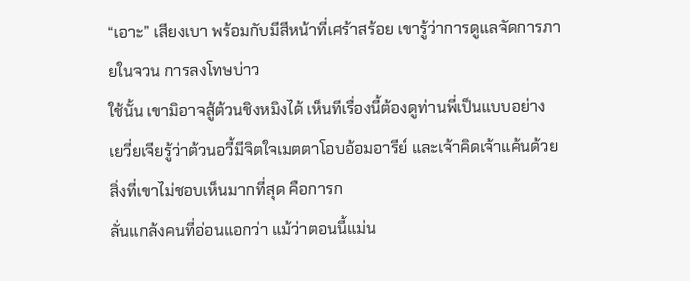“เอาะ” เสียงเบา พร้อมกับมีสีหน้าที่เศร้าสร้อย เขารู้ว่าการดูแลจัดการภายในจวน การลงโทษบ่าว
ใช้นั้น เขามิอาจสู้ต้วนชิงหมิงได้ เห็นทีเรื่องนี้ต้องดูท่านพี่เป็นแบบอย่าง
เยวี่ยเจียรู้ว่าต้วนอวี้มีจิตใจเมตตาโอบอ้อมอารีย์ และเจ้าคิดเจ้าแค้นด้วย สิ่งที่เขาไม่ชอบเห็นมากที่สุด คือการก
ลั่นแกล้งคนที่อ่อนแอกว่า แม้ว่าตอนนี้แม่น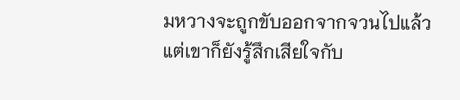มหวางจะถูกขับออกจากจวนไปแล้ว แต่เขาก็ยังรู้สึกเสียใจกับ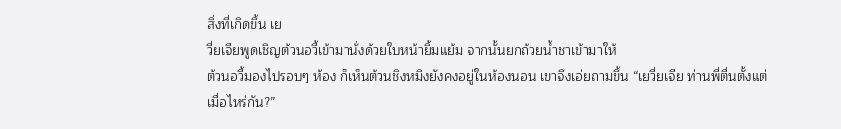สิ่งที่เกิดขึ้น เย
วี่ยเจียพูดเชิญต้วนอวี้เข้ามานั่งด้วยใบหน้ายิ้มแย้ม จากนั้นยกถ้วยนํ้าชาเข้ามาให้
ต้วนอวี้มองไปรอบๆ ห้อง ก็เห็นต้วนชิงหมิงยังคงอยู่ในห้องนอน เขาจึงเอ่ยถามขึ้น “เยวี่ยเจีย ท่านพี่ตื่นตั้งแต่
เมื่อไหร่กัน?”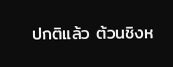ปกติแล้ว ต้วนชิงห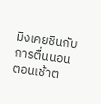มิงเคยชินกับการตื่นนอนตอนเช้าต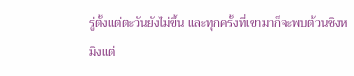รู่ตั้งแต่ตะวันยังไม่ขึ้น และทุกครั้งที่เขามาก็จะพบต้วนชิงห
มิงแต่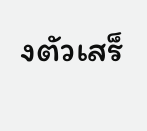งตัวเสร็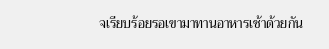จเรียบร้อยรอเขามาทานอาหารเช้าด้วยกัน